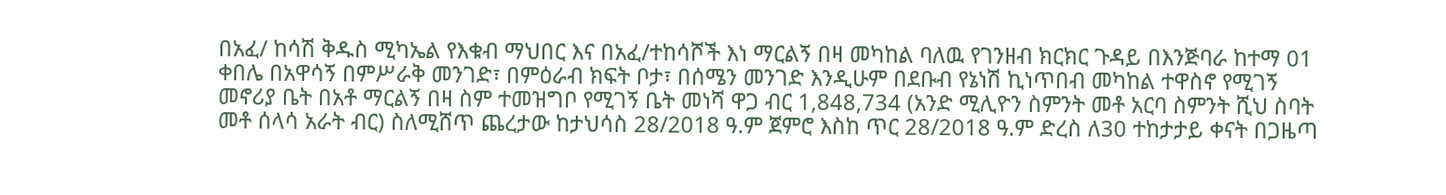በአፈ/ ከሳሽ ቅዱስ ሚካኤል የእቁብ ማህበር እና በአፈ/ተከሳሾች እነ ማርልኝ በዛ መካከል ባለዉ የገንዘብ ክርክር ጉዳይ በእንጅባራ ከተማ 01 ቀበሌ በአዋሳኝ በምሥራቅ መንገድ፣ በምዕራብ ክፍት ቦታ፣ በሰሜን መንገድ እንዲሁም በደቡብ የኔነሽ ኪነጥበብ መካከል ተዋስኖ የሚገኝ መኖሪያ ቤት በአቶ ማርልኝ በዛ ስም ተመዝግቦ የሚገኝ ቤት መነሻ ዋጋ ብር 1,848,734 (አንድ ሚሊዮን ስምንት መቶ አርባ ስምንት ሺህ ስባት መቶ ሰላሳ አራት ብር) ስለሚሸጥ ጨረታው ከታህሳስ 28/2018 ዓ.ም ጀምሮ እስከ ጥር 28/2018 ዓ.ም ድረስ ለ30 ተከታታይ ቀናት በጋዜጣ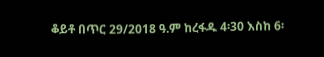ቆይቶ በጥር 29/2018 ዓ.ም ከረፋዱ 4፡30 እስከ 6፡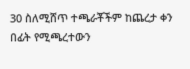30 ስለሚሸጥ ተጫራቾችም ከጨረታ ቀን በፊት የሚጫረተውን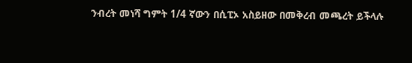ንብረት መነሻ ግምት 1/4 ኛውን በሲፒኦ አስይዘው በመቅረብ መጫረት ይችላሉ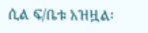ሲል ፍ/ቤቱ አዝዟል፡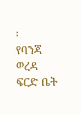፡
የባንጃ ወረዳ ፍርድ ቤት